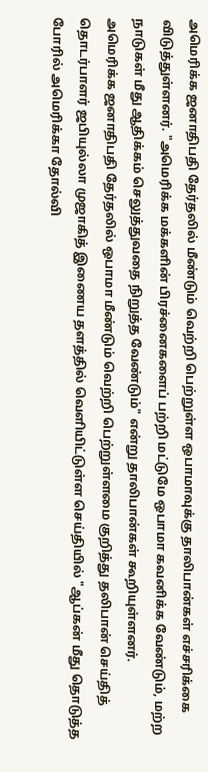அமெரிக்க ஜனாதிபதி தேர்தலில் மீண்டும் வெற்றி பெற்றுள்ள ஒபாமாவுக்கு தாலிபான்கள் எச்சரிக்கை விடுத்துள்ளனர். "அமெரிக்க மக்களின் பிரச்னைகளைப் பற்றி மட்டுமே ஒபாமா கவனிக்க வேண்டும், மற்ற நாடுகள் மீது ஆதிக்கம் செலுத்துவதை நிறுத்த வேண்டும்" என்று தாலிபான்கள் கூறியுள்ளனர்.
அமெரிக்க ஜனாதிபதி தேர்தலில் ஒபாமா மீண்டும் வெற்றி பெற்றுள்ளமை குறித்து தலிபான் செய்தித் தொடர்பாளர் ஜபியுல்லா முஜாகித் இணைய தளத்தில் வெளியிட்டுள்ள செய்தியில் "ஆப்கன் மீது தொடுத்த போரில் அமெரிக்கா தோல்வி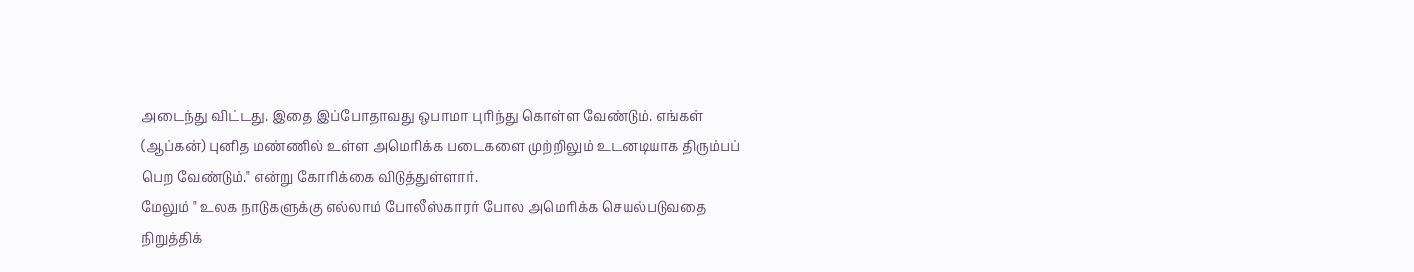அடைந்து விட்டது. இதை இப்போதாவது ஒபாமா புரிந்து கொள்ள வேண்டும். எங்கள் (ஆப்கன்) புனித மண்ணில் உள்ள அமெரிக்க படைகளை முற்றிலும் உடனடியாக திரும்பப் பெற வேண்டும்." என்று கோரிக்கை விடுத்துள்ளார்.
மேலும் " உலக நாடுகளுக்கு எல்லாம் போலீஸ்காரர் போல அமெரிக்க செயல்படுவதை நிறுத்திக்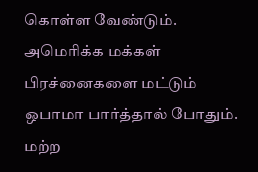கொள்ள வேண்டும். அமெரிக்க மக்கள் பிரச்னைகளை மட்டும் ஒபாமா பார்த்தால் போதும். மற்ற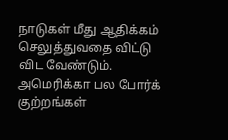நாடுகள் மீது ஆதிக்கம் செலுத்துவதை விட்டு விட வேண்டும். அமெரிக்கா பல போர்க் குற்றங்கள்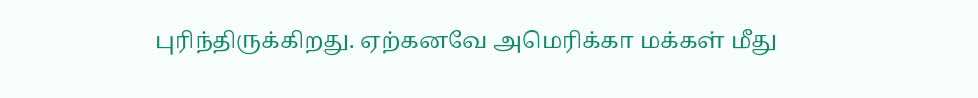புரிந்திருக்கிறது. ஏற்கனவே அமெரிக்கா மக்கள் மீது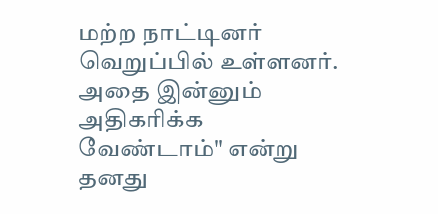மற்ற நாட்டினர் வெறுப்பில் உள்ளனர். அதை இன்னும் அதிகரிக்க வேண்டாம்" என்று தனது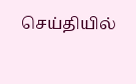செய்தியில்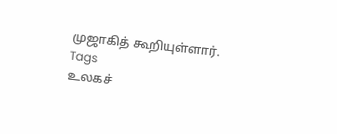முஜாகித் கூறியுள்ளார்.
Tags
உலகச்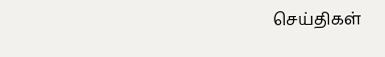செய்திகள்